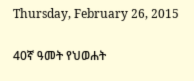Thursday, February 26, 2015

40ኛ ዓመት የህወሐት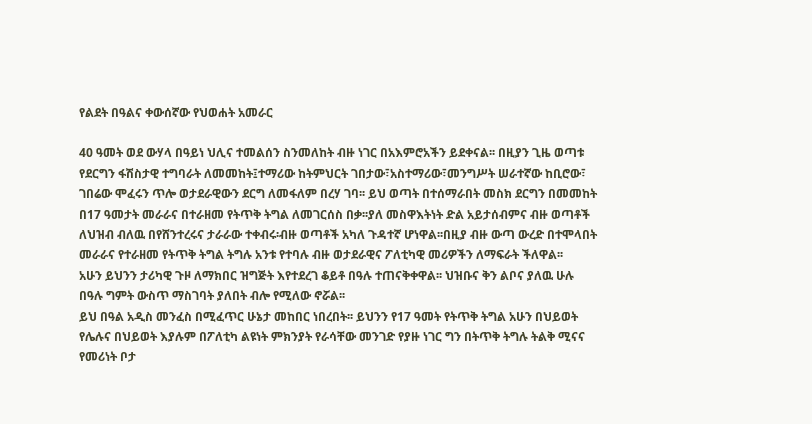የልደት በዓልና ቀውሰኛው የህወሐት አመራር

40 ዓመት ወደ ውሃላ በዓይነ ህሊና ተመልሰን ስንመለከት ብዙ ነገር በአእምሮአችን ይደቀናል፡፡ በዚያን ጊዜ ወጣቱ የደርግን ፋሽስታዊ ተግባራት ለመመከት፤ተማሪው ከትምህርት ገበታው፣አስተማሪው፣መንግሥት ሠራተኛው ከቢሮው፣ ገበሬው ሞፈሩን ጥሎ ወታደራዊውን ደርግ ለመፋለም በረሃ ገባ፡፡ ይህ ወጣት በተሰማራበት መስክ ደርግን በመመከት በ17 ዓመታት መራራና በተራዘመ የትጥቅ ትግል ለመገርሰስ በቃ፡፡ያለ መስዋእትነት ድል አይታሰብምና ብዙ ወጣቶች ለህዝብ ብለዉ በየሸንተረሩና ታራራው ተቀብሩ፡ብዙ ወጣቶች አካለ ጉዳተኛ ሆነዋል፡፡በዚያ ብዙ ውጣ ውረድ በተሞላበት መራራና የተራዘመ የትጥቅ ትግል ትግሉ አንቱ የተባሉ ብዙ ወታደራዊና ፖለቲካዊ መሪዎችን ለማፍራት ችለዋል፡፡
አሁን ይህንን ታሪካዊ ጉዞ ለማክበር ዝግጅት እየተደረገ ቆይቶ በዓሉ ተጠናቅቀዋል፡፡ ህዝቡና ቅን ልቦና ያለዉ ሁሉ በዓሉ ግምት ውስጥ ማስገባት ያለበት ብሎ የሚለው ኖሯል፡፡
ይህ በዓል አዲስ መንፈስ በሚፈጥር ሁኔታ መከበር ነበረበት፡፡ ይህንን የ17 ዓመት የትጥቅ ትግል አሁን በህይወት የሌሉና በህይወት እያሉም በፖለቲካ ልዩነት ምክንያት የራሳቸው መንገድ የያዙ ነገር ግን በትጥቅ ትግሉ ትልቅ ሚናና የመሪነት ቦታ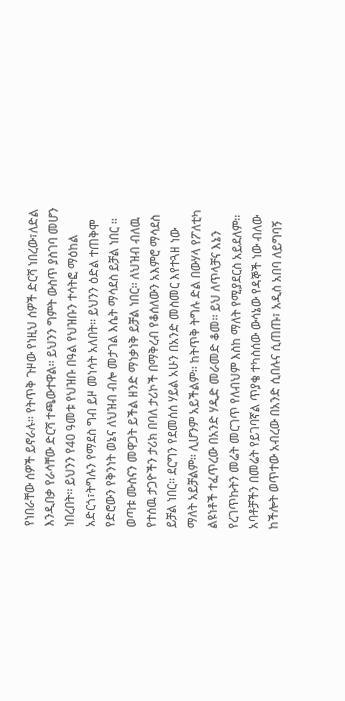የነበራቸው ሰዎች ይኖራሉ፡፡ የትጥቅ ጉዞው የነዚህ ሰዎች ድርሻ ነበረው፣ለድል እንዲበቃ የራሳቸው ድርሻ ተጫውተዋል፡፡ ይህንን ግምት ውስጥ ያስገባ መሆን ነበረበት፡፡ ይህንን የ40 ዓመቱ የህዝቡ በዓል የህዝቡን ተሳትፎ ማዕከል አድርጎ፣ትግሉን የማደስ ግብ ይዞ መነሳት አለበት፡፡ ይህንን ዕድል ተጠቅሞ የድሮውን የቅንነት ወኔና ለህዝብ ብሎ መታገል እሴት ማሳደስ ይቻል ነበር ፡፡ወጣቱ ሙስናን መዋጋት ይችል ዘንድ ማነቃነቅ ይቻል ነበር፡፡ ለህዝብ ብለዉ የተሰዉ ታጋዮችን ታሪክ በባለ ታሪኮች በማቅረብ የቆሰለውን አእምሮ ማሳደስ ይቻል ነበር፡፡ ደርግን የደመሰሰ ሃይል አሁን በአንድ መስመር እየተጓዘ ነው ማለት አይቻልም፡፡ ሊሆንም አይችልም፡፡ ከትጥቅ ትግሉ ድል በውሃላ የፖለቲካ ልዩነቶች ተፈጥረው በአንድ ሃዲድ መራመድ ቆመ፡፡ ይህ ለጥላቻና እኔን የረገጥኩትን መሬት መርገጥ የለብህም እስከ ማለት የሚያደርስ አይደለም፡፡ አባቶቻችን በመሬት የይገባኛል ጥያቄ ተካስሰው ውሳኔው የዳኞች ነው ብለው ከችሎት ወጥተው አብረው በአንድ ሲበሉና ሲጠጡ፣ አዲስ አበባ ለይግባኝ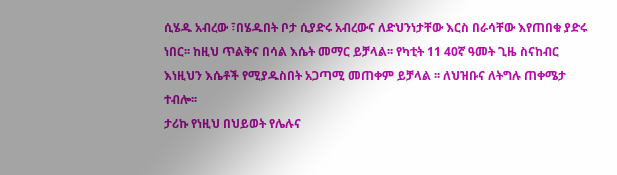ሲሄዱ አብረው ፣በሄዱበት ቦታ ሲያድሩ አብረውና ለድህንነታቸው እርስ በራሳቸው እየጠበቁ ያድሩ ነበር፡፡ ከዚህ ጥልቅና በሳል እሴት መማር ይቻላል፡፡ የካቲት 11 40ኛ ዓመት ጊዜ ስናከብር እነዚህን እሴቶች የሚያዱስበት አጋጣሚ መጠቀም ይቻላል ፡፡ ለህዝቡና ለትግሉ ጠቀሜታ ተብሎ፡፡
ታሪኩ የነዚህ በህይወት የሌሉና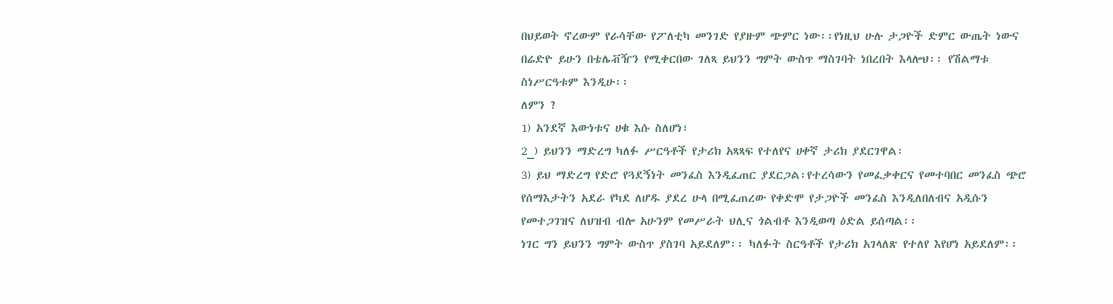በህይወት ኖረውም የራሳቸው የፖለቲካ መንገድ የያዙም ጭምር ነው፡፡የነዚህ ሁሉ ታጋዮች ድምር ውጤት ነውና በሬድዮ ይሁን በቴሌቭዥን የሚቀርበው ገለጻ ይህንን ግምት ውስጥ ማስገባት ነበረበት እላሎህ፡፡ የሽልማቱ ስነሥርዓቱም እንዲሁ፡፡
ለምን ?
1) አንደኛ እውነቱና ሀቁ እሱ ስለሆነ፣
2_) ይህንን ማድረግ ካለፉ ሥርዓቶች የታሪክ አጻጻፍ የተለየና ሀቀኛ ታሪክ ያደርገዋል፡
3) ይህ ማድረግ የድሮ የጓደኝነት መንፈስ እንዲፈጠር ያደርጋል፡የተረሳውን የመፈቃቀርና የመተባበር መንፈስ ጭሮ የሰማእታትን አደራ የካደ ለሆዱ ያደረ ሁላ በሚፈጠረው የቀድሞ የታጋዮች መንፈስ እንዲለበለብና አዲሱን የመተጋገዝና ለህዝብ ብሎ አሁንም የመሥራት ህሊና ጎልብቶ እንዲወጣ ዕድል ይሰጣል፡፡
ነገር ግን ይህንን ግምት ውስጥ ያስገባ አይደለም፡፡ ካለፉት ስርዓቶች የታሪክ አገላለጽ የተለየ እየሆነ አይደለም፡፡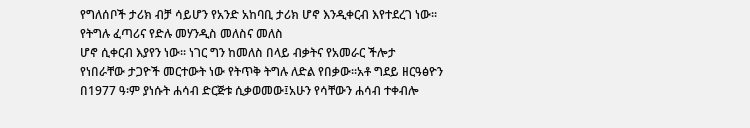የግለሰቦች ታሪክ ብቻ ሳይሆን የአንድ አከባቢ ታሪክ ሆኖ እንዲቀርብ እየተደረገ ነው፡፡ የትግሉ ፈጣሪና የድሉ መሃንዲስ መለስና መለስ
ሆኖ ሲቀርብ እያየን ነው፡፡ ነገር ግን ከመለስ በላይ ብቃትና የአመራር ችሎታ የነበራቸው ታጋዮች መርተውት ነው የትጥቅ ትግሉ ለድል የበቃው፡፡አቶ ግደይ ዘርዓፅዮን በ1977 ዓ፡ም ያነሱት ሐሳብ ድርጅቱ ሲቃወመው፤አሁን የሳቸውን ሐሳብ ተቀብሎ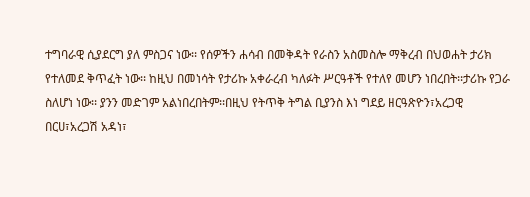ተግባራዊ ሲያደርግ ያለ ምስጋና ነው፡፡ የሰዎችን ሐሳብ በመቅዳት የራስን አስመስሎ ማቅረብ በህወሐት ታሪክ የተለመደ ቅጥፈት ነው፡፡ ከዚህ በመነሳት የታሪኩ አቀራረብ ካለፉት ሥርዓቶች የተለየ መሆን ነበረበት፡፡ታሪኩ የጋራ ስለሆነ ነው፡፡ ያንን መድገም አልነበረበትም፡፡በዚህ የትጥቅ ትግል ቢያንስ እነ ግደይ ዘርዓጽዮን፣አረጋዊ በርሀ፣አረጋሽ አዳነ፣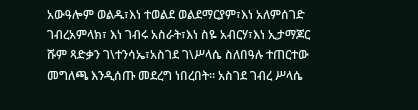አውዓሎም ወልዱ፣እነ ተወልደ ወልደማርያም፣እነ አለምሰገድ ገብረአምላክ፣ እነ ገብሩ አስራት፣እነ ስዬ አብርሃ፣እነ ኢታማጆር ሹም ጻድቃን ገ\ተንሳኤ፣አስገደ ገ\ሥላሴ ስለበዓሉ ተጠርተው መግለጫ እንዲሰጡ መደረግ ነበረበት፡፡ አስገደ ገብረ ሥላሴ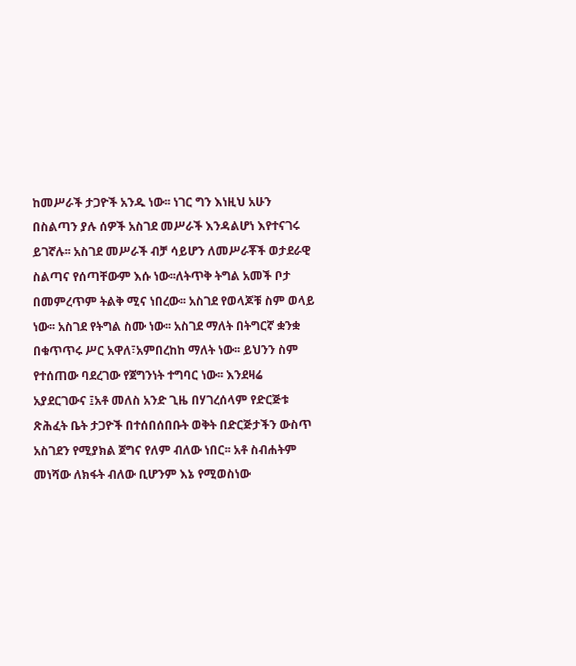ከመሥራች ታጋዮች አንዱ ነው፡፡ ነገር ግን እነዚህ አሁን በስልጣን ያሉ ሰዎች አስገደ መሥራች እንዳልሆነ እየተናገሩ ይገኛሉ፡፡ አስገደ መሥራች ብቻ ሳይሆን ለመሥራቾች ወታደራዊ ስልጣና የሰጣቸውም እሱ ነው፡፡ለትጥቅ ትግል አመች ቦታ በመምረጥም ትልቅ ሚና ነበረው፡፡ አስገደ የወላጆቹ ስም ወላይ ነው፡፡ አስገደ የትግል ስሙ ነው፡፡ አስገደ ማለት በትግርኛ ቋንቋ በቁጥጥሩ ሥር አዋለ፣አምበረከከ ማለት ነው፡፡ ይህንን ስም የተሰጠው ባደረገው የጀግንነት ተግባር ነው፡፡ እንደዛሬ አያደርገውና ፤አቶ መለስ አንድ ጊዜ በሃገረሰላም የድርጅቱ ጽሕፈት ቤት ታጋዮች በተሰበሰበቡት ወቅት በድርጅታችን ውስጥ አስገደን የሚያክል ጀግና የለም ብለው ነበር፡፡ አቶ ስብሐትም መነሻው ለክፋት ብለው ቢሆንም እኔ የሚወስነው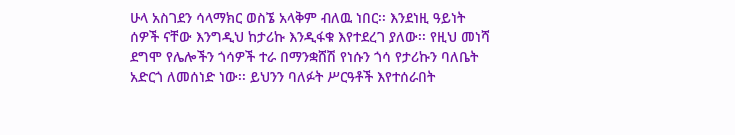ሁላ አስገደን ሳላማክር ወስኜ አላቅም ብለዉ ነበር፡፡ እንደነዚ ዓይነት ሰዎች ናቸው እንግዲህ ከታሪኩ እንዲፋቁ እየተደረገ ያለው፡፡ የዚህ መነሻ ደግሞ የሌሎችን ጎሳዎች ተራ በማንቋሸሽ የነሱን ጎሳ የታሪኩን ባለቤት አድርጎ ለመሰነድ ነው፡፡ ይህንን ባለፉት ሥርዓቶች እየተሰራበት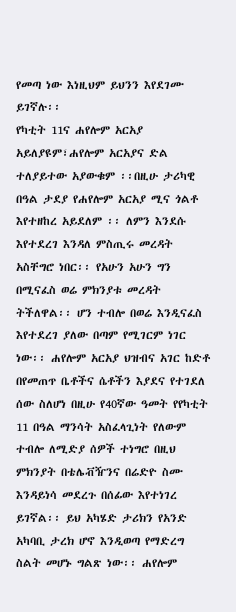የመጣ ነው እነዚህም ይህንን እየደገሙ ይገኛሉ፡፡
የካቲት 11ና ሐየሎም አርአያ አይለያዩም፣ሐየሎም አርአያና ድል ተለያይተው አያውቁም ፡፡በዚሁ ታሪካዊ በዓል ታደያ የሐየሎም አርአያ ሚና ጎልቶ እየተዘከረ አይደለም ፡፡ ለምን እንደሱ እየተደረገ እንዳለ ምስጢሩ መረዳት አስቸግሮ ነበር፡፡ የአሁን አሁን ግን በሚናፈስ ወሬ ምክንያቱ መረዳት ትችለዋል፡፡ ሆን ተብሎ በወሬ እንዲናፈስ እየተደረገ ያለው በጣም የሚገርም ነገር ነው፡፡ ሐየሎም አርአያ ህዝብና አገር ከድቶ በየመጠጥ ቤቶችና ሴቶችን እያደና የተገደለ ሰው ስለሆነ በዚሁ የ40ኛው ዓመት የየካቲት 11 በዓል ማንሳት አስፈላጊነት የለውም ተብሎ ለሚድያ ሰዎች ተነግሮ በዚህ ምክንያት በቴሌቭዥንና በሬድዮ ስሙ እንዳይነሳ መደረጉ በሰፊው እየተነገረ ይገኛል፡፡ ይህ አካሄድ ታሪክን የአንድ አካባቢ ታረክ ሆኖ እንዲወጣ የማድረግ ስልት መሆኑ ግልጽ ነው፡፡ ሐየሎም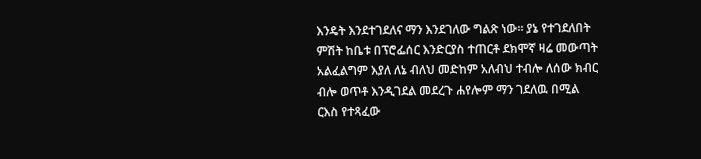እንዴት እንደተገደለና ማን እንደገለው ግልጽ ነው፡፡ ያኔ የተገደለበት ምሽት ከቤቱ በፕሮፌሰር እንድርያስ ተጠርቶ ደክሞኛ ዛሬ መውጣት አልፈልግም እያለ ለኔ ብለህ መድከም አለብህ ተብሎ ለሰው ክብር ብሎ ወጥቶ እንዲገደል መደረጉ ሐየሎም ማን ገደለዉ በሚል ርእስ የተጻፈው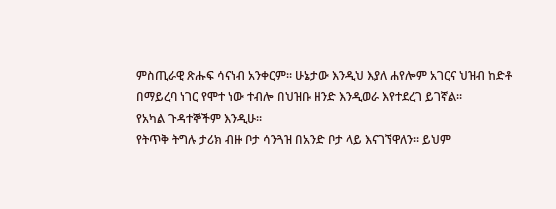ምስጢራዊ ጽሑፍ ሳናነብ አንቀርም፡፡ ሁኔታው እንዲህ እያለ ሐየሎም አገርና ህዝብ ከድቶ በማይረባ ነገር የሞተ ነው ተብሎ በህዝቡ ዘንድ እንዲወራ እየተደረገ ይገኛል፡፡
የአካል ጉዳተኞችም እንዲሁ፡፡
የትጥቅ ትግሉ ታሪክ ብዙ ቦታ ሳንጓዝ በአንድ ቦታ ላይ እናገኘዋለን፡፡ ይህም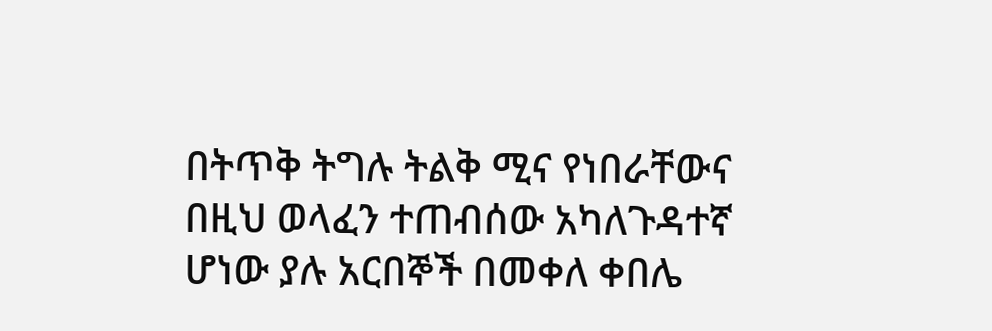በትጥቅ ትግሉ ትልቅ ሚና የነበራቸውና በዚህ ወላፈን ተጠብሰው አካለጉዳተኛ ሆነው ያሉ አርበኞች በመቀለ ቀበሌ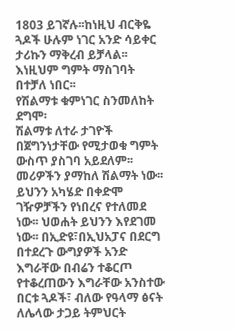1803 ይገኛሉ፡፡ከነዚህ ብርቅዬ ጓዶች ሁሉም ነገር አንድ ሳይቀር ታሪኩን ማቅረብ ይቻላል፡፡ እነዚህም ግምት ማስገባት በተቻለ ነበር፡፡
የሽልማቱ ቁምነገር ስንመለከት ደግሞ፡
ሽልማቱ ለተራ ታገዮች በጀግንነታቸው የሚታወቁ ግምት ውስጥ ያስገባ አይደለም፡፡ መሪዎችን ያማከለ ሽልማት ነው፡፡ ይህንን አካሄድ በቀድሞ ገዥዎቻችን የነበረና የተለመደ ነው፡፡ ህወሐት ይህንን እየደገመ ነው፡፡ በኢድዩ፣በኢህአፓና በደርግ በተደረጉ ውግያዎች አንድ እግራቸው በብሬን ተቆርጦ የተቆረጠውን እግራቸው አንስተው በርቱ ጓዶች፣ ብለው የዓላማ ፅናት ለሌላው ታጋይ ትምህርት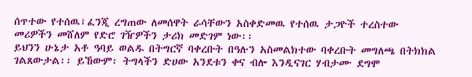ሰጥተው የተሰዉ፣ፈንጂ ረግጠው ለመሰዋት ራሳቸውን አስቀድመዉ የተሰዉ ታጋዮች ተረስተው መሪዎችን መሸለም የድሮ ገዥዎችን ታሪክ መድገም ነው፡፡
ይህንን ሁኔታ አቶ ዓባይ ወልዱ በትግርኛ ባቀረቡት በዓሉን አስመልክተው ባቀረቡት መግለጫ በትክክል ገልጸውታል፡፡ ይኸውም፡ ትግላችን ድሀው አንደቱን ቀና ብሎ እንዲናገር ሃብታሙ ደግሞ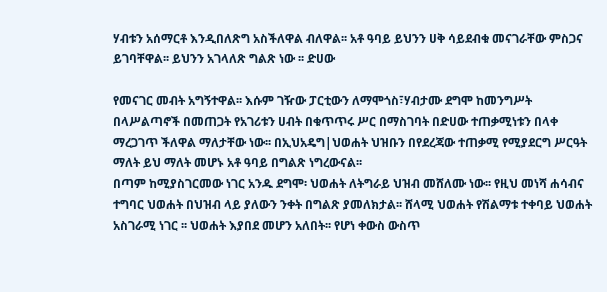ሃብቱን አሰማርቶ እንዲበለጽግ አስችለዋል ብለዋል፡፡ አቶ ዓባይ ይህንን ሀቅ ሳይደብቁ መናገራቸው ምስጋና ይገባቸዋል፡፡ ይህንን አገላለጽ ግልጽ ነው ፡፡ ድሀው

የመናገር መብት አግኝተዋል፡፡ እሱም ገዥው ፓርቲውን ለማሞጎስ፣ሃብታሙ ደግሞ ከመንግሥት በላሥልጣኖች በመጠጋት የአገሪቱን ሀብት በቁጥጥሩ ሥር በማስገባት በድሀው ተጠቃሚነቱን በላቀ ማረጋገጥ ችለዋል ማለታቸው ነው፡፡ በኢህአዴግ|ህወሐት ህዝቡን በየደረጃው ተጠቃሚ የሚያደርግ ሥርዓት ማለት ይህ ማለት መሆኑ አቶ ዓባይ በግልጽ ነግረውናል፡፡
በጣም ከሚያስገርመው ነገር አንዱ ደግሞ፡ ህወሐት ለትግራይ ህዝብ መሸለሙ ነው፡፡ የዚህ መነሻ ሐሳብና ተግባር ህወሐት በህዝብ ላይ ያለውን ንቀት በግልጽ ያመለክታል፡፡ ሸላሚ ህወሐት የሽልማቱ ተቀባይ ህወሐት አስገራሚ ነገር ፡፡ ህወሐት እያበደ መሆን አለበት፡፡ የሆነ ቀውስ ውስጥ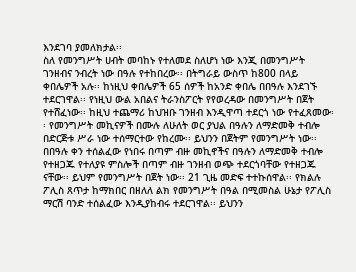እንደገባ ያመለክታል፡፡
ስለ የመንግሥት ሀብት መባከኑ የተለመደ ስለሆነ ነው እንጂ በመንግሥት ገንዘብና ንብረት ነው በዓሉ የተከበረው፡፡ በትግራይ ውስጥ ከ800 በላይ ቀበሌዎች አሉ፡፡ ከነዚህ ቀበሌዎች 65 ሰዎች ከአንድ ቀበሌ በበዓሉ እንደገኙ ተደርገዋል፡፡ የነዚህ ውል አበልና ትራንስፖርት የየወረዳው በመንግሥት በጀት የተሸፈነው፡፡ ከዚህ ተጨማሪ ከህዝቡ ገንዘብ እንዲዋጣ ተደርጎ ነው የተፈጸመው፡፡ የመንግሥት መኪናዎች በሙሉ ለሁለት ወር ያህል በዓሉን ለማድመቅ ተብሎ በድርጅቱ ሥራ ነው ተሰማርተው የከረሙ፡፡ ይህንን በጀትም የመንግሥት ነው፡፡ በበዓሉ ቀን ተሰልፈው የነበሩ በጣም ብዙ መኪኖችና በዓሉን ለማድመቅ ተብሎ የተዘጋጁ የተለያዩ ምስሎች በጣም ብዙ ገንዘብ ወጭ ተደርጎባቸው የተዘጋጁ ናቸው፡፡ ይህም የመንግሥት በጀት ነው፡፡ 21 ጊዜ መድፍ ተተኩሰዋል፡፡ የክልሉ ፖሊስ ጸጥታ ከማክበር በዘለለ ልክ የመንግሥት በዓል በሚመስል ሁኔታ የፖሊስ ማርሽ ባንድ ተሰልፈው እንዲያከብሩ ተደርገዋል፡፡ ይህንን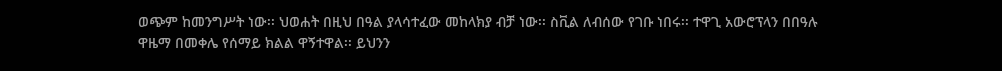ወጭም ከመንግሥት ነው፡፡ ህወሐት በዚህ በዓል ያላሳተፈው መከላክያ ብቻ ነው፡፡ ስቪል ለብሰው የገቡ ነበሩ፡፡ ተዋጊ አውሮፕላን በበዓሉ ዋዜማ በመቀሌ የሰማይ ክልል ዋኝተዋል፡፡ ይህንን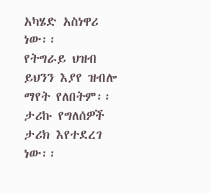አካሄድ አስነዋሪ ነው፡፡
የትግራይ ህዝብ ይህንን እያየ ዝብሎ ማየት የለበትም፡፡ ታሪኩ የግለሰዎች ታሪክ እየተደረገ ነው፡፡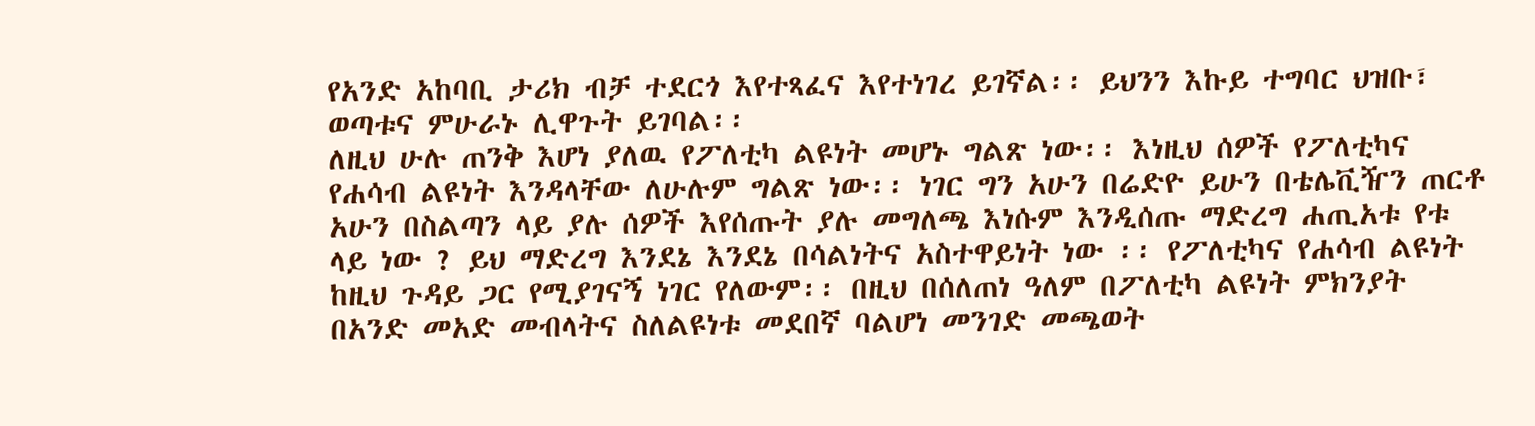የአንድ አከባቢ ታሪክ ብቻ ተደርጎ እየተጻፈና እየተነገረ ይገኛል፡፡ ይህንን እኩይ ተግባር ህዝቡ፣ ወጣቱና ምሁራኑ ሊዋጉት ይገባል፡፡
ለዚህ ሁሉ ጠንቅ እሆነ ያለዉ የፖለቲካ ልዩነት መሆኑ ግልጽ ነው፡፡ እነዚህ ሰዎች የፖለቲካና የሐሳብ ልዩነት እንዳላቸው ለሁሉም ግልጽ ነው፡፡ ነገር ግን አሁን በሬድዮ ይሁን በቴሌቪዥን ጠርቶ አሁን በስልጣን ላይ ያሉ ሰዎች እየሰጡት ያሉ መግለጫ እነሱም እንዲሰጡ ማድረግ ሐጢአቱ የቱ ላይ ነው ? ይህ ማድረግ እንደኔ እንደኔ በሳልነትና አስተዋይነት ነው ፡፡ የፖለቲካና የሐሳብ ልዩነት ከዚህ ጉዳይ ጋር የሚያገናኝ ነገር የለውም፡፡ በዚህ በሰለጠነ ዓለም በፖለቲካ ልዩነት ምክንያት በአንድ መአድ መብላትና ስለልዩነቱ መደበኛ ባልሆነ መንገድ መጫወት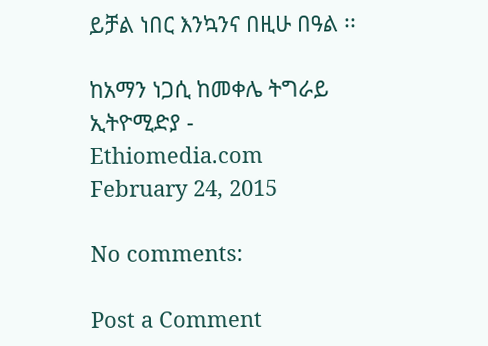ይቻል ነበር እንኳንና በዚሁ በዓል ፡፡

ከአማን ነጋሲ ከመቀሌ ትግራይ
ኢትዮሚድያ - Ethiomedia.com February 24, 2015

No comments:

Post a Comment